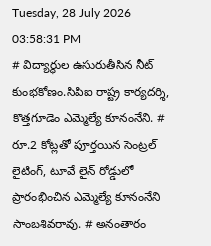Tuesday, 28 July 2026 03:58:31 PM
# విద్యార్థుల ఉసురుతీసిన నీట్ కుంభకోణం.సిపిఐ రాష్ట్ర కార్యదర్శి, కొత్తగూడెం ఎమ్మెల్యే కూనంనేని. # రూ.2 కోట్లతో పూర్తయిన సెంట్రల్ లైటింగ్, టూవే లైన్ రోడ్డులో ప్రారంభించిన ఎమ్మెల్యే కూనంనేని సాంబశివరావు. # అనంతారం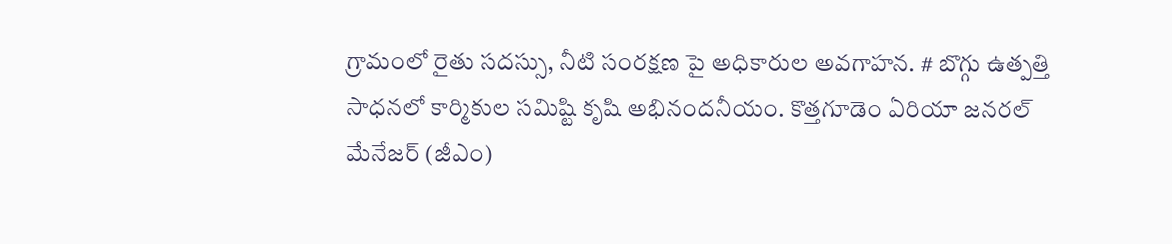గ్రామంలో రైతు సదస్సు, నీటి సంరక్షణ పై అధికారుల అవగాహన. # బొగ్గు ఉత్పత్తి సాధనలో కార్మికుల సమిష్టి కృషి అభినందనీయం. కొత్తగూడెం ఏరియా జనరల్ మేనేజర్ (జీఎం)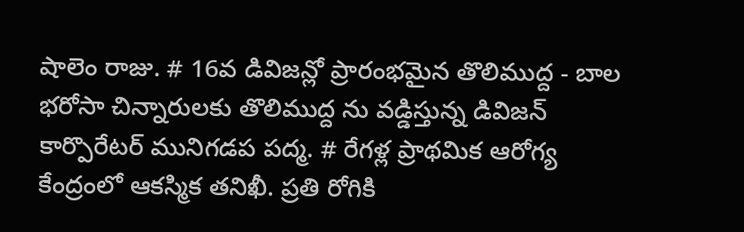షాలెం రాజు. # 16వ డివిజన్లో ప్రారంభమైన తొలిముద్ద - బాల భరోసా చిన్నారులకు తొలిముద్ద ను వడ్డిస్తున్న డివిజన్ కార్పొరేటర్ మునిగడప పద్మ. # రేగళ్ల ప్రాథమిక ఆరోగ్య కేంద్రంలో ఆకస్మిక తనిఖీ. ప్రతి రోగికి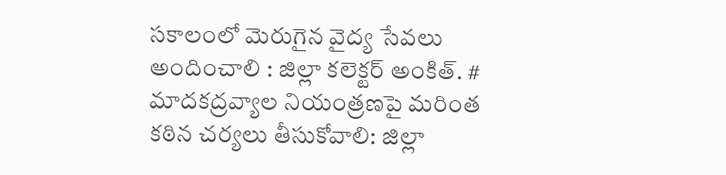సకాలంలో మెరుగైన వైద్య సేవలు అందించాలి : జిల్లా కలెక్టర్ అంకిత్. # మాదకద్రవ్యాల నియంత్రణపై మరింత కఠిన చర్యలు తీసుకోవాలి: జిల్లా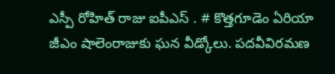ఎస్పీ రోహిత్ రాజు ఐపీఎస్ . # కొత్తగూడెం ఏరియా జీఎం షాలెంరాజుకు ఘన వీడ్కోలు. పదవీవిరమణ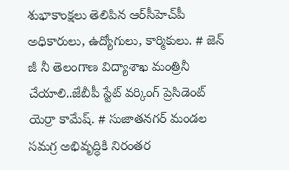శుభాకాంక్షలు తెలిపిన ఆర్‌సీహెచ్‌పీ అధికారులు, ఉద్యోగులు, కార్మికులు. # జెన్ జీ నీ తెలంగాణ విద్యాశాఖ మంత్రినీ చేయాలి..జేబీపీ స్టేట్ వర్కింగ్ ప్రెసిడెంట్ యెర్రా కామేష్. # సుజాతనగర్ మండల సమగ్ర అభివృద్ధికి నిరంతర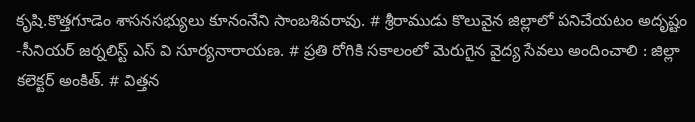కృషి.కొత్తగూడెం శాసనసభ్యులు కూనంనేని సాంబశివరావు. # శ్రీరాముడు కొలువైన జిల్లాలో పనిచేయటం అదృష్టం -సీనియర్ జర్నలిస్ట్ ఎస్ వి సూర్యనారాయణ. # ప్రతి రోగికి సకాలంలో మెరుగైన వైద్య సేవలు అందించాలి : జిల్లా కలెక్టర్ అంకిత్. # విత్తన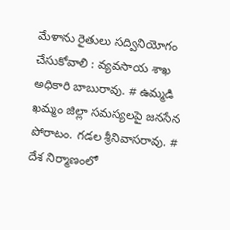మేళాను రైతులు సద్వినియోగం చేసుకోవాలి : వ్యవసాయ శాఖ అధికారి బాబురావు. # ఉమ్మడి ఖమ్మం జిల్లా సమస్యలపై జనసేన పోరాటం. గడల శ్రీనివాసరావు. # దేశ నిర్మాణంలో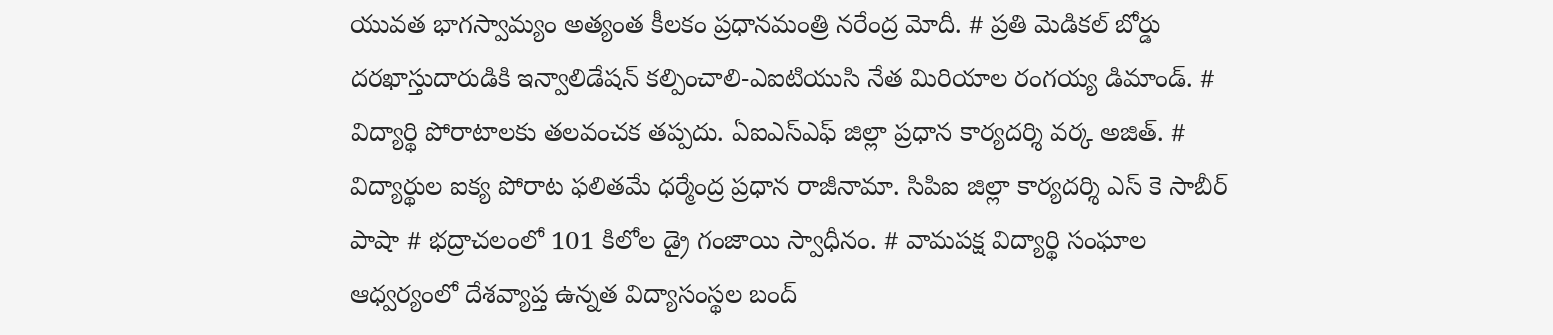యువత భాగస్వామ్యం అత్యంత కీలకం ప్రధానమంత్రి నరేంద్ర మోదీ. # ప్రతి మెడికల్ బోర్డు దరఖాస్తుదారుడికి ఇన్వాలిడేషన్ కల్పించాలి-ఎఐటియుసి నేత మిరియాల రంగయ్య డిమాండ్. # విద్యార్థి పోరాటాలకు తలవంచక తప్పదు. ఏఐఎస్ఎఫ్ జిల్లా ప్రధాన కార్యదర్శి వర్క అజిత్. # విద్యార్థుల ఐక్య పోరాట ఫలితమే ధర్మేంద్ర ప్రధాన రాజీనామా. సిపిఐ జిల్లా కార్యదర్శి ఎస్ కె సాబీర్ పాషా # భద్రాచలంలో 101 కిలోల డ్రై గంజాయి స్వాధీనం. # వామపక్ష విద్యార్థి సంఘాల ఆధ్వర్యంలో దేశవ్యాప్త ఉన్నత విద్యాసంస్థల బంద్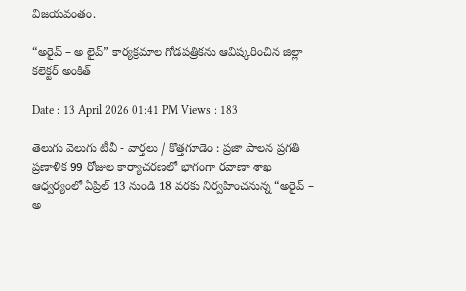విజయవంతం.

“అరైవ్ – అ లైవ్” కార్యక్రమాల గోడపత్రికను ఆవిష్కరించిన జిల్లా కలెక్టర్ అంకిత్

Date : 13 April 2026 01:41 PM Views : 183

తెలుగు వెలుగు టీవీ - వార్తలు / కొత్తగూడెం : ప్రజా పాలన ప్రగతి ప్రణాళిక 99 రోజుల కార్యాచరణలో భాగంగా రవాణా శాఖ ఆధ్వర్యంలో ఏప్రిల్ 13 నుండి 18 వరకు నిర్వహించనున్న “అరైవ్ – అ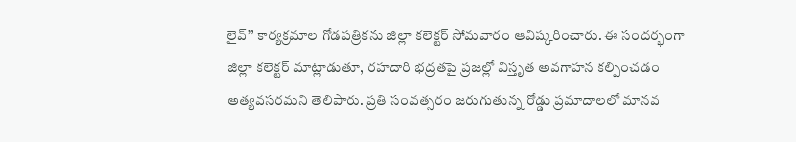లైవ్” కార్యక్రమాల గోడపత్రికను జిల్లా కలెక్టర్ సోమవారం ఆవిష్కరించారు. ఈ సందర్భంగా జిల్లా కలెక్టర్ మాట్లాడుతూ, రహదారి భద్రతపై ప్రజల్లో విస్తృత అవగాహన కల్పించడం అత్యవసరమని తెలిపారు. ప్రతి సంవత్సరం జరుగుతున్న రోడ్డు ప్రమాదాలలో మానవ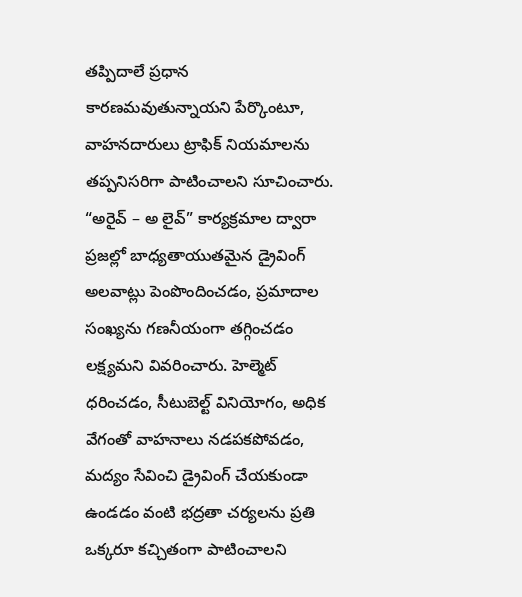తప్పిదాలే ప్రధాన కారణమవుతున్నాయని పేర్కొంటూ, వాహనదారులు ట్రాఫిక్ నియమాలను తప్పనిసరిగా పాటించాలని సూచించారు. “అరైవ్ – అ లైవ్” కార్యక్రమాల ద్వారా ప్రజల్లో బాధ్యతాయుతమైన డ్రైవింగ్ అలవాట్లు పెంపొందించడం, ప్రమాదాల సంఖ్యను గణనీయంగా తగ్గించడం లక్ష్యమని వివరించారు. హెల్మెట్ ధరించడం, సీటుబెల్ట్ వినియోగం, అధిక వేగంతో వాహనాలు నడపకపోవడం, మద్యం సేవించి డ్రైవింగ్ చేయకుండా ఉండడం వంటి భద్రతా చర్యలను ప్రతి ఒక్కరూ కచ్చితంగా పాటించాలని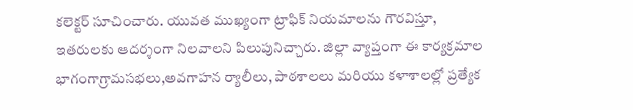కలెక్టర్ సూచించారు. యువత ముఖ్యంగా ట్రాఫిక్ నియమాలను గౌరవిస్తూ, ఇతరులకు ఆదర్శంగా నిలవాలని పిలుపునిచ్చారు. జిల్లా వ్యాప్తంగా ఈ కార్యక్రమాల భాగంగాగ్రామసభలు,అవగాహన ర్యాలీలు, పాఠశాలలు మరియు కళాశాలల్లో ప్రత్యేక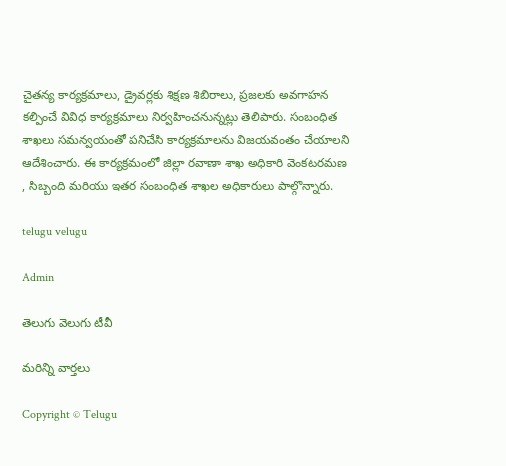చైతన్య కార్యక్రమాలు, డ్రైవర్లకు శిక్షణ శిబిరాలు, ప్రజలకు అవగాహన కల్పించే వివిధ కార్యక్రమాలు నిర్వహించనున్నట్లు తెలిపారు. సంబంధిత శాఖలు సమన్వయంతో పనిచేసి కార్యక్రమాలను విజయవంతం చేయాలని ఆదేశించారు. ఈ కార్యక్రమంలో జిల్లా రవాణా శాఖ అధికారి వెంకటరమణ , సిబ్బంది మరియు ఇతర సంబంధిత శాఖల అధికారులు పాల్గొన్నారు.

telugu velugu

Admin

తెలుగు వెలుగు టీవీ

మరిన్ని వార్తలు

Copyright © Telugu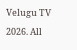Velugu TV 2026. All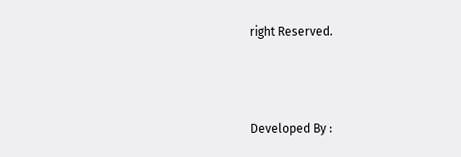right Reserved.



Developed By :